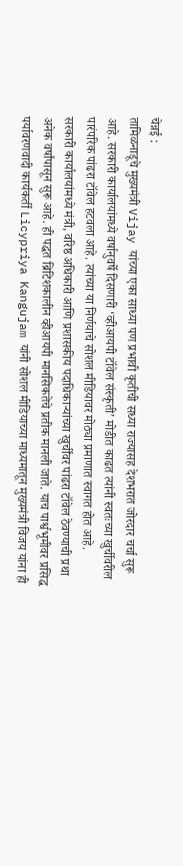चेन्नई :
तामिळनाडूचे मुख्यमंत्री Vijay यांच्या एका साध्या पण प्रभावी कृतीची सध्या राज्यासह देशभरात जोरदार चर्चा सुरू आहे. सरकारी कार्यालयांमध्ये वर्षानुवर्षे दिसणारी ‘व्हीआयपी टॉवेल संस्कृती’ मोडीत काढत त्यांनी स्वतःच्या खुर्चीवरील पारंपरिक पांढरा टॉवेल हटवला आहे. त्यांच्या या निर्णयाचे सोशल मीडियावर मोठ्या प्रमाणात स्वागत होत आहे.
सरकारी कार्यालयांमध्ये मंत्री, वरिष्ठ अधिकारी आणि प्रशासकीय पदाधिकाऱ्यांच्या खुर्चींवर पांढरा टॉवेल ठेवण्याची प्रथा अनेक वर्षांपासून सुरू आहे. ही पद्धत ब्रिटिशकालीन व्हीआयपी मानसिकतेचे प्रतीक मानली जाते. याच पार्श्वभूमीवर प्रसिद्ध पर्यावरणवादी कार्यकर्ती Licypriya Kangujam यांनी सोशल मीडियाच्या माध्यमातून मुख्यमंत्री विजय यांना ही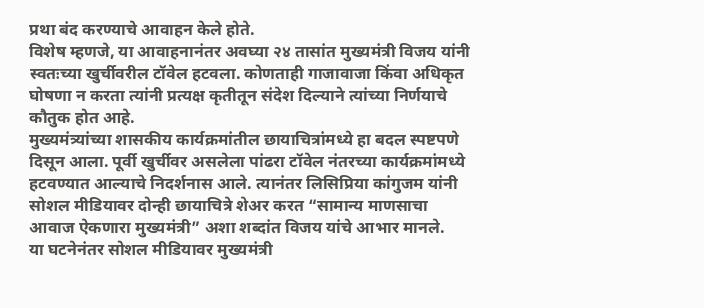प्रथा बंद करण्याचे आवाहन केले होते.
विशेष म्हणजे, या आवाहनानंतर अवघ्या २४ तासांत मुख्यमंत्री विजय यांनी स्वतःच्या खुर्चीवरील टॉवेल हटवला. कोणताही गाजावाजा किंवा अधिकृत घोषणा न करता त्यांनी प्रत्यक्ष कृतीतून संदेश दिल्याने त्यांच्या निर्णयाचे कौतुक होत आहे.
मुख्यमंत्र्यांच्या शासकीय कार्यक्रमांतील छायाचित्रांमध्ये हा बदल स्पष्टपणे दिसून आला. पूर्वी खुर्चीवर असलेला पांढरा टॉवेल नंतरच्या कार्यक्रमांमध्ये हटवण्यात आल्याचे निदर्शनास आले. त्यानंतर लिसिप्रिया कांगुजम यांनी सोशल मीडियावर दोन्ही छायाचित्रे शेअर करत “सामान्य माणसाचा आवाज ऐकणारा मुख्यमंत्री” अशा शब्दांत विजय यांचे आभार मानले.
या घटनेनंतर सोशल मीडियावर मुख्यमंत्री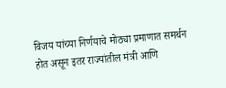विजय यांच्या निर्णयाचे मोठ्या प्रमाणात समर्थन होत असून इतर राज्यांतील मंत्री आणि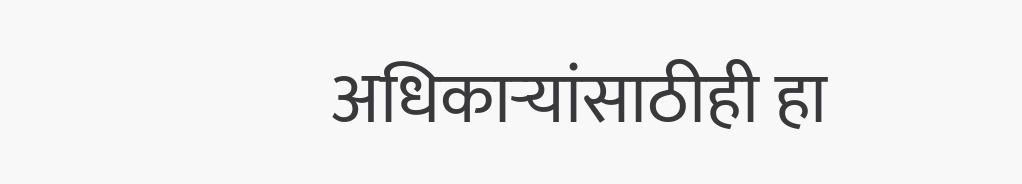अधिकाऱ्यांसाठीही हा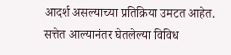आदर्श असल्याच्या प्रतिक्रिया उमटत आहेत. सत्तेत आल्यानंतर घेतलेल्या विविध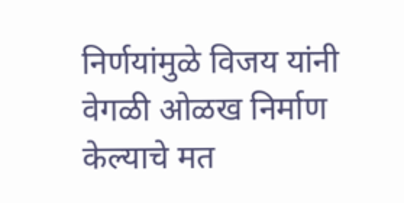निर्णयांमुळे विजय यांनी वेगळी ओळख निर्माण केल्याचे मत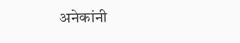अनेकांनी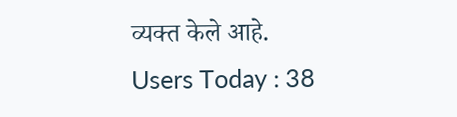व्यक्त केले आहे.
Users Today : 38